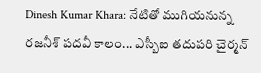Dinesh Kumar Khara: నేటితో ముగియనున్న రజనీశ్ పదవీ కాలం... ఎస్బీఐ తదుపరి చైర్మన్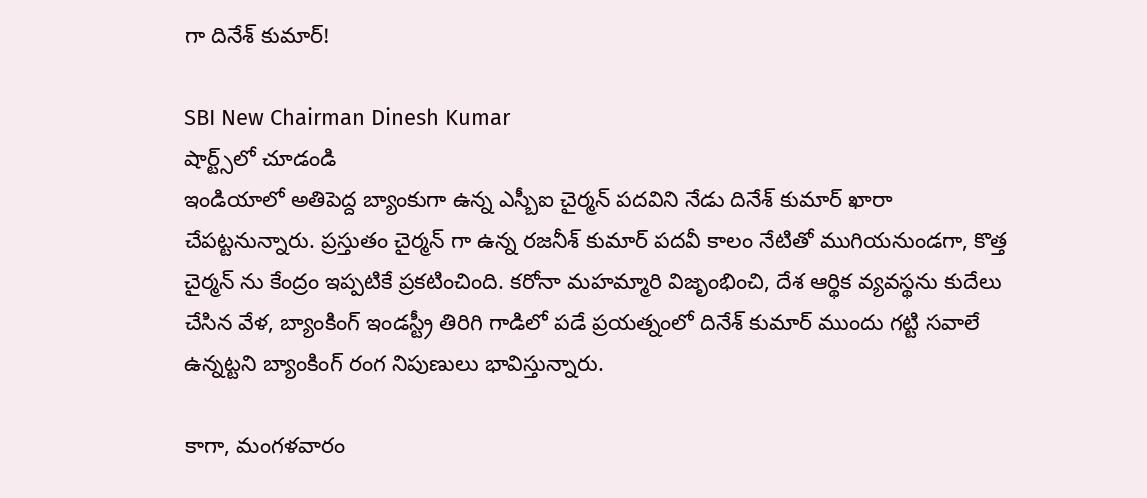గా దినేశ్ కుమార్!

SBI New Chairman Dinesh Kumar
షార్ట్స్‌లో చూడండి
ఇండియాలో అతిపెద్ద బ్యాంకుగా ఉన్న ఎస్బీఐ చైర్మన్ పదవిని నేడు దినేశ్ కుమార్ ఖారా చేపట్టనున్నారు. ప్రస్తుతం చైర్మన్ గా ఉన్న రజనీశ్ కుమార్ పదవీ కాలం నేటితో ముగియనుండగా, కొత్త చైర్మన్ ను కేంద్రం ఇప్పటికే ప్రకటించింది. కరోనా మహమ్మారి విజృంభించి, దేశ ఆర్థిక వ్యవస్థను కుదేలు చేసిన వేళ, బ్యాంకింగ్ ఇండస్ట్రీ తిరిగి గాడిలో పడే ప్రయత్నంలో దినేశ్ కుమార్ ముందు గట్టి సవాలే ఉన్నట్టని బ్యాంకింగ్ రంగ నిపుణులు భావిస్తున్నారు.

కాగా, మంగళవారం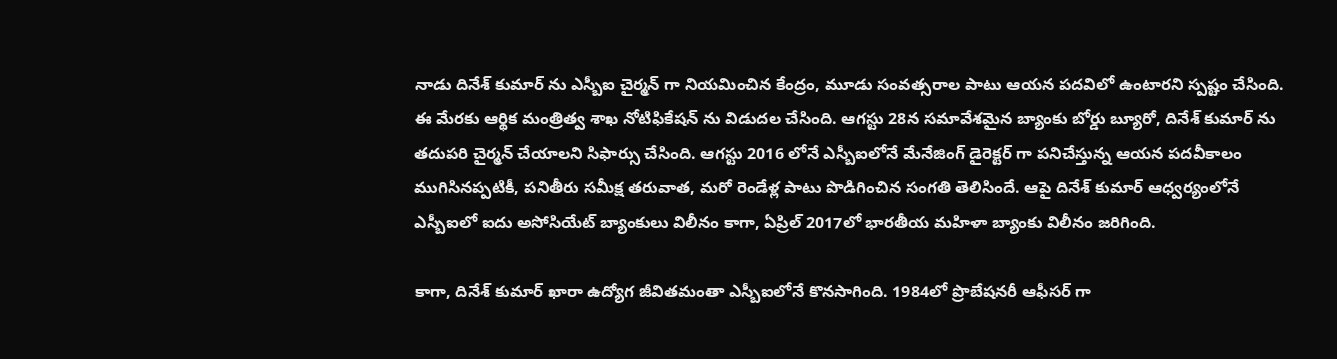నాడు దినేశ్ కుమార్ ను ఎస్బీఐ చైర్మన్ గా నియమించిన కేంద్రం, మూడు సంవత్సరాల పాటు ఆయన పదవిలో ఉంటారని స్పష్టం చేసింది. ఈ మేరకు ఆర్థిక మంత్రిత్వ శాఖ నోటిఫికేషన్ ను విడుదల చేసింది. ఆగస్టు 28న సమావేశమైన బ్యాంకు బోర్డు బ్యూరో, దినేశ్ కుమార్ ను తదుపరి చైర్మన్ చేయాలని సిఫార్సు చేసింది. ఆగస్టు 2016 లోనే ఎస్బీఐలోనే మేనేజింగ్ డైరెక్టర్ గా పనిచేస్తున్న ఆయన పదవీకాలం ముగిసినప్పటికీ, పనితీరు సమీక్ష తరువాత, మరో రెండేళ్ల పాటు పొడిగించిన సంగతి తెలిసిందే. ఆపై దినేశ్ కుమార్ ఆధ్వర్యంలోనే ఎస్బీఐలో ఐదు అసోసియేట్ బ్యాంకులు విలీనం కాగా, ఏప్రిల్ 2017లో భారతీయ మహిళా బ్యాంకు విలీనం జరిగింది.

కాగా, దినేశ్ కుమార్ ఖారా ఉద్యోగ జీవితమంతా ఎస్బీఐలోనే కొనసాగింది. 1984లో ప్రొబేషనరీ ఆఫీసర్ గా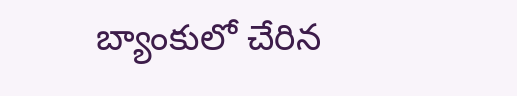బ్యాంకులో చేరిన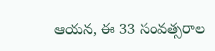ఆయన, ఈ 33 సంవత్సరాల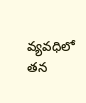వ్యవధిలో తన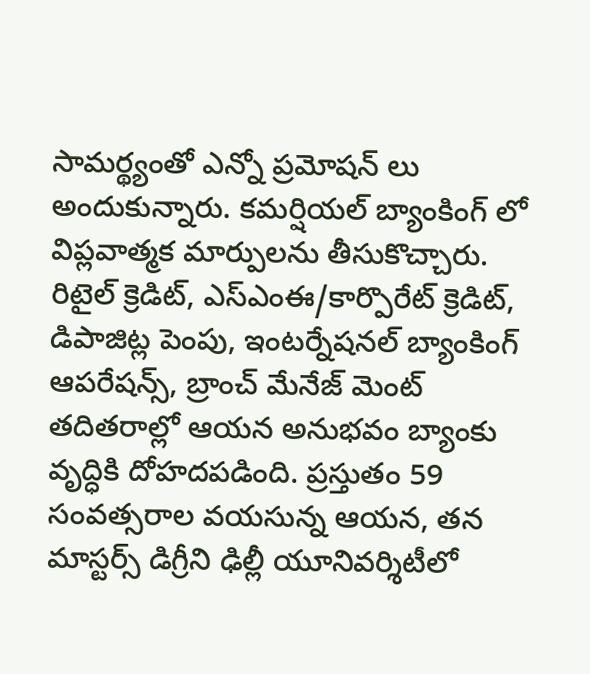సామర్థ్యంతో ఎన్నో ప్రమోషన్ లు అందుకున్నారు. కమర్షియల్ బ్యాంకింగ్ లో విప్లవాత్మక మార్పులను తీసుకొచ్చారు. రిటైల్ క్రెడిట్, ఎస్ఎంఈ/కార్పొరేట్ క్రెడిట్, డిపాజిట్ల పెంపు, ఇంటర్నేషనల్ బ్యాంకింగ్ ఆపరేషన్స్, బ్రాంచ్ మేనేజ్ మెంట్ తదితరాల్లో ఆయన అనుభవం బ్యాంకు వృద్ధికి దోహదపడింది. ప్రస్తుతం 59 సంవత్సరాల వయసున్న ఆయన, తన మాస్టర్స్ డిగ్రీని ఢిల్లీ యూనివర్శిటీలో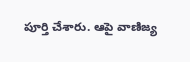పూర్తి చేశారు. ఆపై వాణిజ్య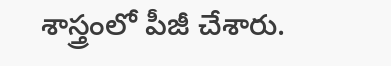శాస్త్రంలో పీజీ చేశారు.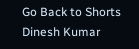Go Back to Shorts
Dinesh Kumar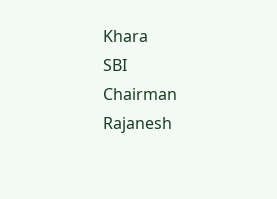Khara
SBI
Chairman
Rajanesh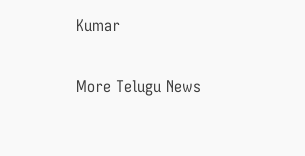Kumar

More Telugu News